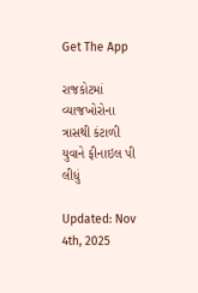Get The App

રાજકોટમાં વ્યાજખોરોના ત્રાસથી કંટાળી યુવાને ફીનાઇલ પી લીધું

Updated: Nov 4th, 2025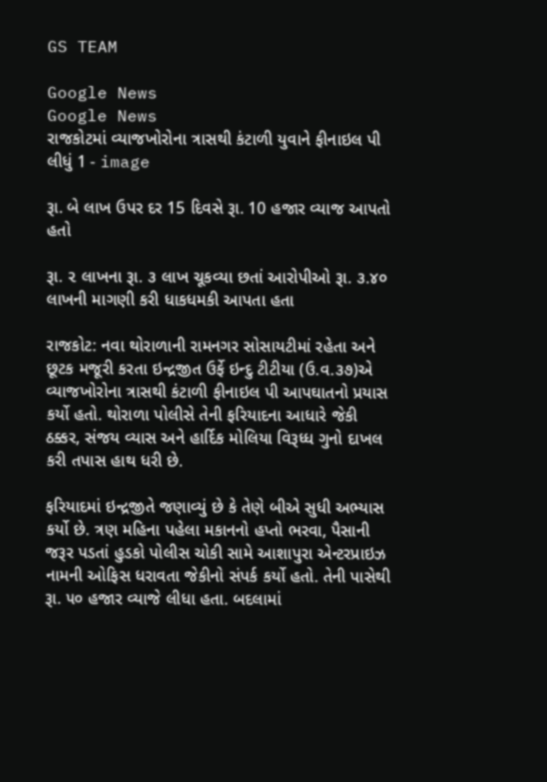GS TEAM

Google News
Google News
રાજકોટમાં વ્યાજખોરોના ત્રાસથી કંટાળી યુવાને ફીનાઇલ પી લીધું 1 - image

રૂા. બે લાખ ઉપર દર 15 દિવસે રૂા. 10 હજાર વ્યાજ આપતો હતો

રૂા. ૨ લાખના રૂા. ૩ લાખ ચૂકવ્યા છતાં આરોપીઓ રૂા. ૩.૪૦ લાખની માગણી કરી ધાકધમકી આપતા હતા

રાજકોટ: નવા થોરાળાની રામનગર સોસાયટીમાં રહેતા અને છૂટક મજૂરી કરતા ઇન્દ્રજીત ઉર્ફે ઇન્દુ ટીટીયા (ઉ.વ.૩૭)એ વ્યાજખોરોના ત્રાસથી કંટાળી ફીનાઇલ પી આપઘાતનો પ્રયાસ કર્યો હતો. થોરાળા પોલીસે તેની ફરિયાદના આધારે જેકી ઠક્કર, સંજય વ્યાસ અને હાર્દિક મોલિયા વિરૂધ્ધ ગુનો દાખલ કરી તપાસ હાથ ધરી છે.

ફરિયાદમાં ઇન્દ્રજીતે જણાવ્યું છે કે તેણે બીએ સુધી અભ્યાસ કર્યો છે. ત્રણ મહિના પહેલા મકાનનો હપ્તો ભરવા, પૈસાની જરૂર પડતાં હુડકો પોલીસ ચોકી સામે આશાપુરા એન્ટરપ્રાઇઝ નામની ઓફિસ ધરાવતા જેકીનો સંપર્ક કર્યો હતો. તેની પાસેથી રૂા. ૫૦ હજાર વ્યાજે લીધા હતા. બદલામાં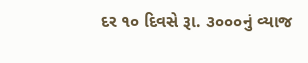દર ૧૦ દિવસે રૂા. ૩૦૦૦નું વ્યાજ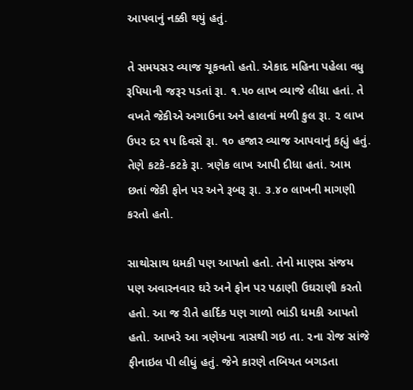આપવાનું નક્કી થયું હતું.

તે સમયસર વ્યાજ ચૂકવતો હતો. એકાદ મહિના પહેલા વધુ રૂપિયાની જરૂર પડતાં રૂા. ૧.૫૦ લાખ વ્યાજે લીધા હતાં. તે વખતે જેકીએ અગાઉના અને હાલનાં મળી કુલ રૂા. ૨ લાખ ઉપર દર ૧૫ દિવસે રૂા. ૧૦ હજાર વ્યાજ આપવાનું કહ્યું હતું. તેણે કટકે-કટકે રૂા. ત્રણેક લાખ આપી દીધા હતાં. આમ છતાં જેકી ફોન પર અને રૂબરૂ રૂા. ૩.૪૦ લાખની માગણી કરતો હતો.

સાથોસાથ ધમકી પણ આપતો હતો. તેનો માણસ સંજય પણ અવારનવાર ઘરે અને ફોન પર પઠાણી ઉઘરાણી કરતો હતો. આ જ રીતે હાર્દિક પણ ગાળો ભાંડી ધમકી આપતો હતો. આખરે આ ત્રણેયના ત્રાસથી ગઇ તા. ૨ના રોજ સાંજે ફીનાઇલ પી લીધું હતું. જેને કારણે તબિયત બગડતા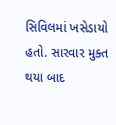સિવિલમાં ખસેડાયો હતો. સારવાર મુક્ત થયા બાદ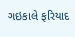ગઇકાલે ફરિયાદ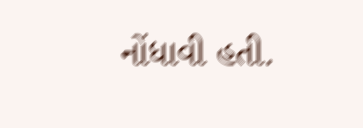નોંધાવી હતી.